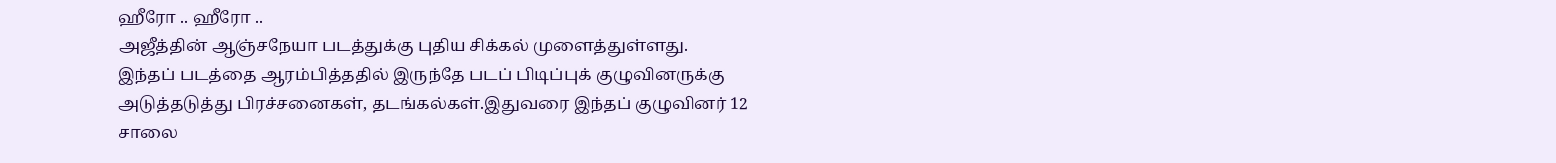ஹீரோ .. ஹீரோ ..
அஜீத்தின் ஆஞ்சநேயா படத்துக்கு புதிய சிக்கல் முளைத்துள்ளது.
இந்தப் படத்தை ஆரம்பித்ததில் இருந்தே படப் பிடிப்புக் குழுவினருக்கு அடுத்தடுத்து பிரச்சனைகள், தடங்கல்கள்.இதுவரை இந்தப் குழுவினர் 12 சாலை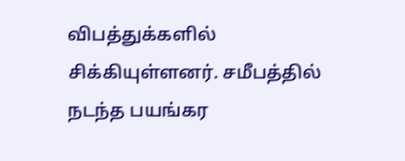விபத்துக்களில் சிக்கியுள்ளனர். சமீபத்தில் நடந்த பயங்கர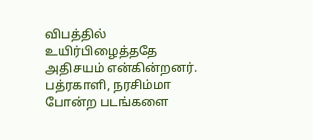விபத்தில் உயிர்பிழைத்ததே அதிசயம் என்கின்றனர்.
பத்ரகாளி, நரசிம்மா போன்ற படங்களை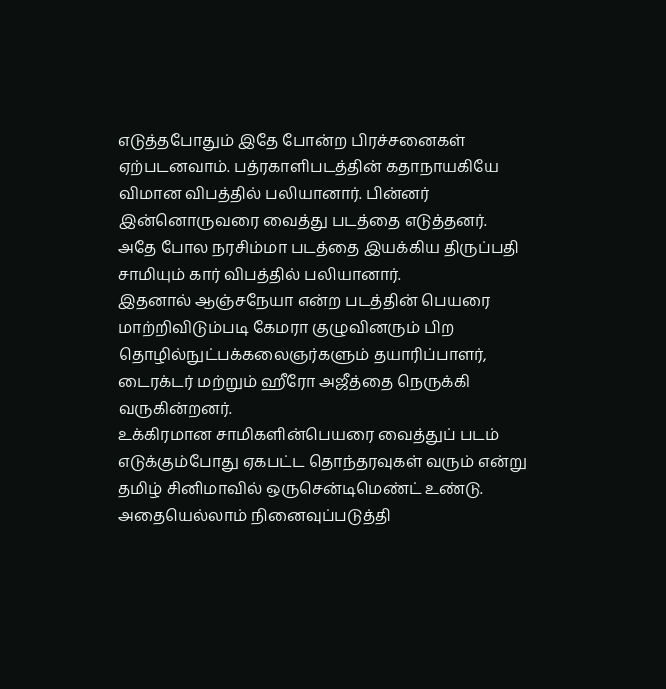எடுத்தபோதும் இதே போன்ற பிரச்சனைகள் ஏற்படனவாம். பத்ரகாளிபடத்தின் கதாநாயகியே விமான விபத்தில் பலியானார். பின்னர் இன்னொருவரை வைத்து படத்தை எடுத்தனர்.
அதே போல நரசிம்மா படத்தை இயக்கிய திருப்பதி சாமியும் கார் விபத்தில் பலியானார்.
இதனால் ஆஞ்சநேயா என்ற படத்தின் பெயரை மாற்றிவிடும்படி கேமரா குழுவினரும் பிற தொழில்நுட்பக்கலைஞர்களும் தயாரிப்பாளர், டைரக்டர் மற்றும் ஹீரோ அஜீத்தை நெருக்கி வருகின்றனர்.
உக்கிரமான சாமிகளின்பெயரை வைத்துப் படம் எடுக்கும்போது ஏகபட்ட தொந்தரவுகள் வரும் என்று தமிழ் சினிமாவில் ஒருசென்டிமெண்ட் உண்டு.
அதையெல்லாம் நினைவுப்படுத்தி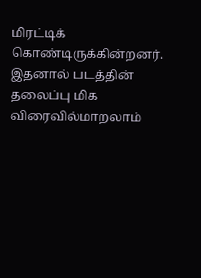மிரட்டிக் கொண்டிருக்கின்றனர். இதனால் படத்தின் தலைப்பு மிக விரைவில்மாறலாம்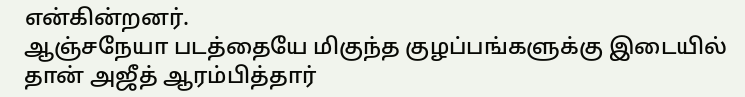என்கின்றனர்.
ஆஞ்சநேயா படத்தையே மிகுந்த குழப்பங்களுக்கு இடையில் தான் அஜீத் ஆரம்பித்தார்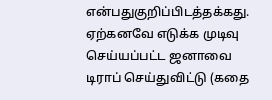என்பதுகுறிப்பிடத்தக்கது. ஏற்கனவே எடுக்க முடிவு செய்யப்பட்ட ஜனாவை டிராப் செய்துவிட்டு (கதை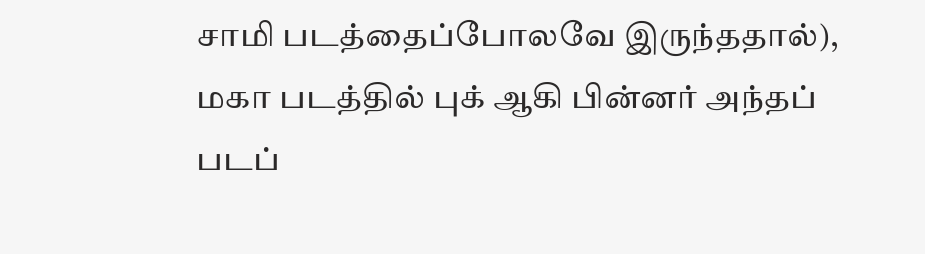சாமி படத்தைப்போலவே இருந்ததால்), மகா படத்தில் புக் ஆகி பின்னர் அந்தப் படப்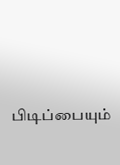பிடிப்பையும்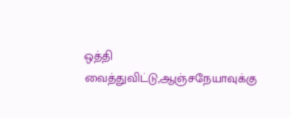ஒத்தி வைத்துவிட்டு,ஆஞ்சநேயாவுக்கு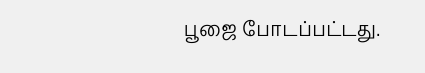பூஜை போடப்பட்டது.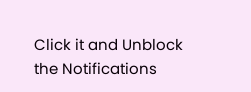Click it and Unblock the Notifications